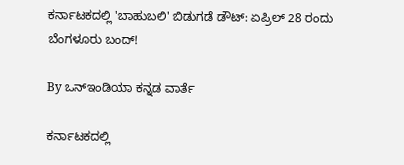ಕರ್ನಾಟಕದಲ್ಲಿ 'ಬಾಹುಬಲಿ' ಬಿಡುಗಡೆ ಡೌಟ್: ಏಪ್ರಿಲ್ 28 ರಂದು ಬೆಂಗಳೂರು ಬಂದ್!

By ಒನ್ಇಂಡಿಯಾ ಕನ್ನಡ ವಾರ್ತೆ

ಕರ್ನಾಟಕದಲ್ಲಿ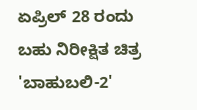ಏಪ್ರಿಲ್ 28 ರಂದು ಬಹು ನಿರೀಕ್ಷಿತ ಚಿತ್ರ 'ಬಾಹುಬಲಿ-2'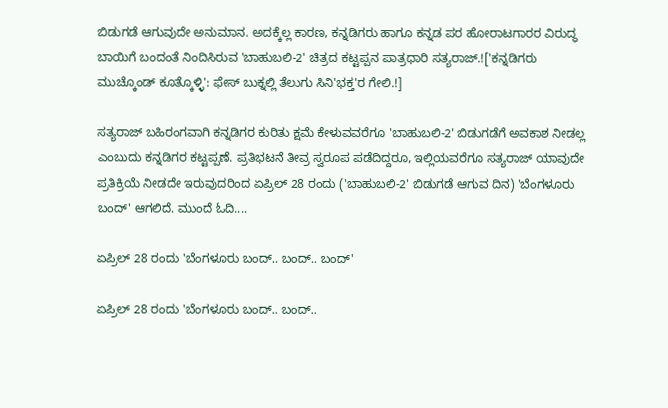ಬಿಡುಗಡೆ ಆಗುವುದೇ ಅನುಮಾನ. ಅದಕ್ಕೆಲ್ಲ ಕಾರಣ, ಕನ್ನಡಿಗರು ಹಾಗೂ ಕನ್ನಡ ಪರ ಹೋರಾಟಗಾರರ ವಿರುದ್ಧ ಬಾಯಿಗೆ ಬಂದಂತೆ ನಿಂದಿಸಿರುವ 'ಬಾಹುಬಲಿ-2' ಚಿತ್ರದ ಕಟ್ಟಪ್ಪನ ಪಾತ್ರಧಾರಿ ಸತ್ಯರಾಜ್.!['ಕನ್ನಡಿಗರು ಮುಚ್ಕೊಂಡ್ ಕೂತ್ಕೊಳ್ಳಿ': ಫೇಸ್ ಬುಕ್ನಲ್ಲಿ ತೆಲುಗು ಸಿನಿ'ಭಕ್ತ'ರ ಗೇಲಿ.!]

ಸತ್ಯರಾಜ್ ಬಹಿರಂಗವಾಗಿ ಕನ್ನಡಿಗರ ಕುರಿತು ಕ್ಷಮೆ ಕೇಳುವವರೆಗೂ 'ಬಾಹುಬಲಿ-2' ಬಿಡುಗಡೆಗೆ ಅವಕಾಶ ನೀಡಲ್ಲ ಎಂಬುದು ಕನ್ನಡಿಗರ ಕಟ್ಟಪ್ಪಣೆ. ಪ್ರತಿಭಟನೆ ತೀವ್ರ ಸ್ವರೂಪ ಪಡೆದಿದ್ದರೂ, ಇಲ್ಲಿಯವರೆಗೂ ಸತ್ಯರಾಜ್ ಯಾವುದೇ ಪ್ರತಿಕ್ರಿಯೆ ನೀಡದೇ ಇರುವುದರಿಂದ ಏಪ್ರಿಲ್ 28 ರಂದು ('ಬಾಹುಬಲಿ-2' ಬಿಡುಗಡೆ ಆಗುವ ದಿನ) 'ಬೆಂಗಳೂರು ಬಂದ್' ಆಗಲಿದೆ. ಮುಂದೆ ಓದಿ....

ಏಪ್ರಿಲ್ 28 ರಂದು 'ಬೆಂಗಳೂರು ಬಂದ್.. ಬಂದ್.. ಬಂದ್'

ಏಪ್ರಿಲ್ 28 ರಂದು 'ಬೆಂಗಳೂರು ಬಂದ್.. ಬಂದ್..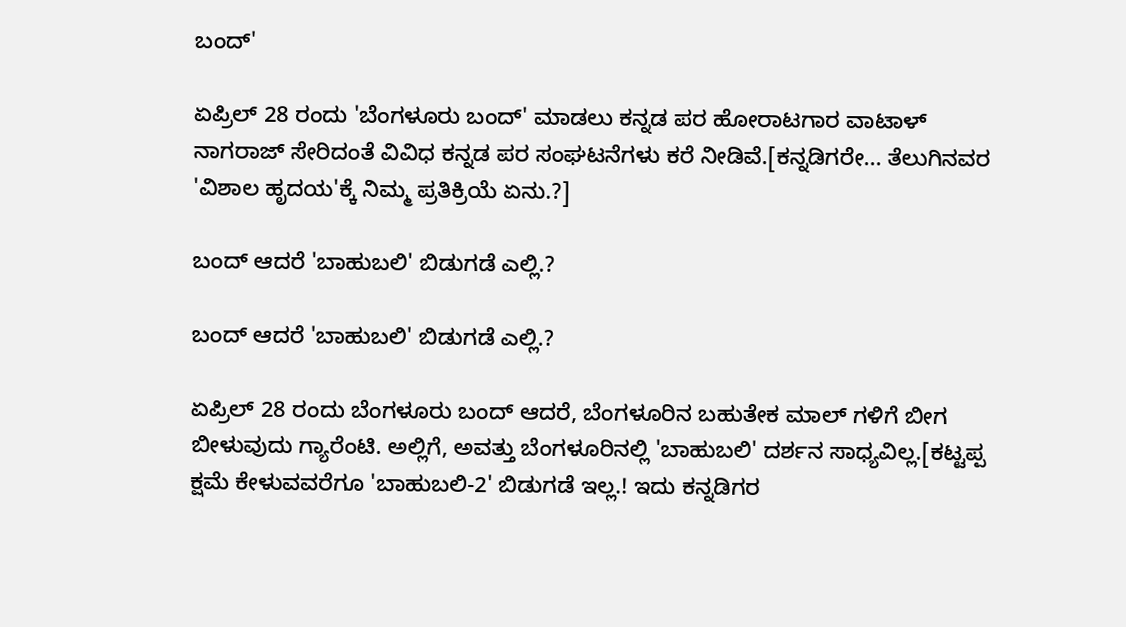ಬಂದ್'

ಏಪ್ರಿಲ್ 28 ರಂದು 'ಬೆಂಗಳೂರು ಬಂದ್' ಮಾಡಲು ಕನ್ನಡ ಪರ ಹೋರಾಟಗಾರ ವಾಟಾಳ್ ನಾಗರಾಜ್ ಸೇರಿದಂತೆ ವಿವಿಧ ಕನ್ನಡ ಪರ ಸಂಘಟನೆಗಳು ಕರೆ ನೀಡಿವೆ.[ಕನ್ನಡಿಗರೇ... ತೆಲುಗಿನವರ 'ವಿಶಾಲ ಹೃದಯ'ಕ್ಕೆ ನಿಮ್ಮ ಪ್ರತಿಕ್ರಿಯೆ ಏನು.?]

ಬಂದ್ ಆದರೆ 'ಬಾಹುಬಲಿ' ಬಿಡುಗಡೆ ಎಲ್ಲಿ.?

ಬಂದ್ ಆದರೆ 'ಬಾಹುಬಲಿ' ಬಿಡುಗಡೆ ಎಲ್ಲಿ.?

ಏಪ್ರಿಲ್ 28 ರಂದು ಬೆಂಗಳೂರು ಬಂದ್ ಆದರೆ, ಬೆಂಗಳೂರಿನ ಬಹುತೇಕ ಮಾಲ್ ಗಳಿಗೆ ಬೀಗ ಬೀಳುವುದು ಗ್ಯಾರೆಂಟಿ. ಅಲ್ಲಿಗೆ, ಅವತ್ತು ಬೆಂಗಳೂರಿನಲ್ಲಿ 'ಬಾಹುಬಲಿ' ದರ್ಶನ ಸಾಧ್ಯವಿಲ್ಲ.[ಕಟ್ಟಪ್ಪ ಕ್ಷಮೆ ಕೇಳುವವರೆಗೂ 'ಬಾಹುಬಲಿ-2' ಬಿಡುಗಡೆ ಇಲ್ಲ.! ಇದು ಕನ್ನಡಿಗರ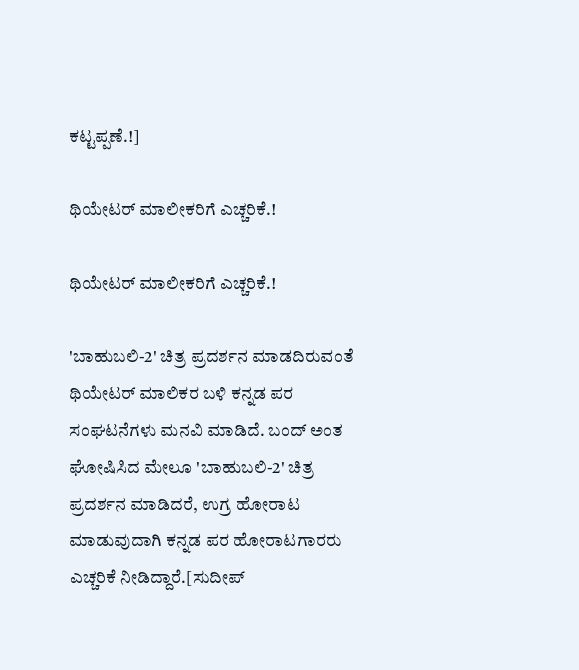ಕಟ್ಟಪ್ಪಣೆ.!]

ಥಿಯೇಟರ್ ಮಾಲೀಕರಿಗೆ ಎಚ್ಚರಿಕೆ.!

ಥಿಯೇಟರ್ ಮಾಲೀಕರಿಗೆ ಎಚ್ಚರಿಕೆ.!

'ಬಾಹುಬಲಿ-2' ಚಿತ್ರ ಪ್ರದರ್ಶನ ಮಾಡದಿರುವಂತೆ ಥಿಯೇಟರ್ ಮಾಲಿಕರ ಬಳಿ ಕನ್ನಡ ಪರ ಸಂಘಟನೆಗಳು ಮನವಿ ಮಾಡಿದೆ. ಬಂದ್ ಅಂತ ಘೋಷಿಸಿದ ಮೇಲೂ 'ಬಾಹುಬಲಿ-2' ಚಿತ್ರ ಪ್ರದರ್ಶನ ಮಾಡಿದರೆ, ಉಗ್ರ ಹೋರಾಟ ಮಾಡುವುದಾಗಿ ಕನ್ನಡ ಪರ ಹೋರಾಟಗಾರರು ಎಚ್ಚರಿಕೆ ನೀಡಿದ್ದಾರೆ.[ಸುದೀಪ್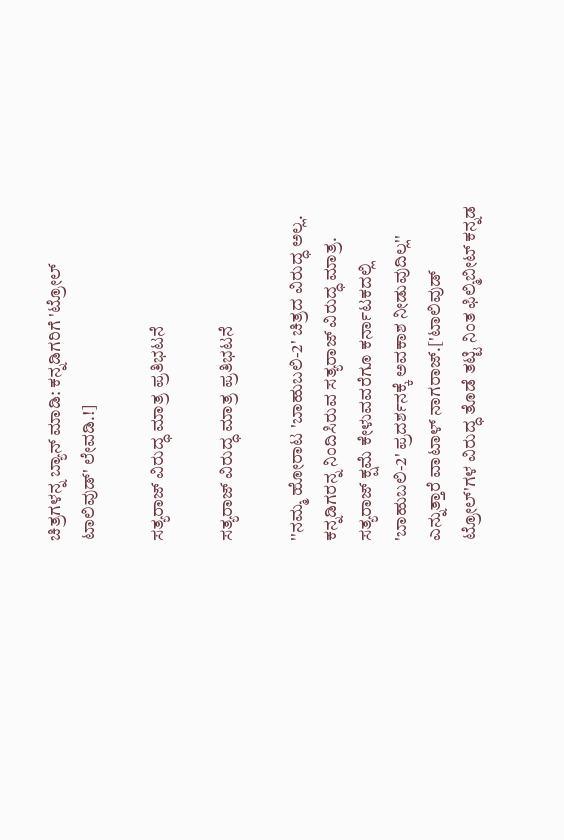ಚಿತ್ರಗಳನ್ನ ಬ್ಯಾನ್ ಮಾಡಿ: ಕನ್ನಡಿಗರಿಗೆ 'ಟ್ರೋಲ್ ಟಾಲಿವುಡ್' ಲೇವಡಿ.!]

ಸತ್ಯರಾಜ್ ವಿರುದ್ಧ ಮಾತ್ರ ಪ್ರತಿಭಟನೆ

ಸತ್ಯರಾಜ್ ವಿರುದ್ಧ ಮಾತ್ರ ಪ್ರತಿಭಟನೆ

''ನಮ್ಮ ಹೋರಾಟ 'ಬಾಹುಬಲಿ-2' ಚಿತ್ರದ ವಿರುದ್ಧ ಅಲ್ಲ. ಕನ್ನಡಿಗರನ್ನ ನಿಂದಿಸಿರುವ ಸತ್ಯರಾಜ್ ವಿರುದ್ಧ ಮಾತ್ರ. ಸತ್ಯರಾಜ್ ಕ್ಷಮೆ ಕೇಳುವವರೆಗೂ ಕರ್ನಾಟಕದಲ್ಲಿ 'ಬಾಹುಬಲಿ-2' ಪ್ರದರ್ಶನಕ್ಕೆ ಅವಕಾಶ ನೀಡುವುದಿಲ್ಲ'' ಎನ್ನುತ್ತಾರೆ ವಾಟಾಳ್ ನಾಗರಾಜ್.['ಟಾಲಿವುಡ್ ಟ್ರೋಲ್'ಗಳ ವಿರುದ್ಧ ತೊಡೆ ತಟ್ಟಿ ನಿಂತ ಫಿಲ್ಮಿಬೀಟ್ ಕನ್ನಡ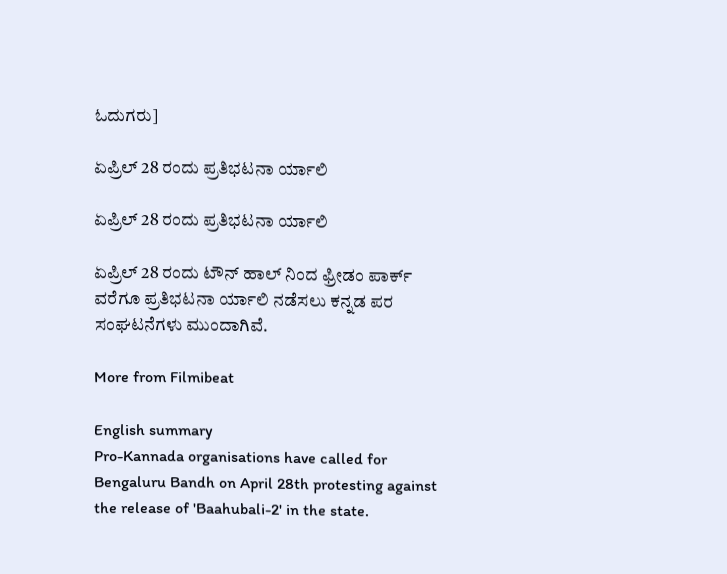ಓದುಗರು]

ಏಪ್ರಿಲ್ 28 ರಂದು ಪ್ರತಿಭಟನಾ ರ್ಯಾಲಿ

ಏಪ್ರಿಲ್ 28 ರಂದು ಪ್ರತಿಭಟನಾ ರ್ಯಾಲಿ

ಏಪ್ರಿಲ್ 28 ರಂದು ಟೌನ್ ಹಾಲ್ ನಿಂದ ಫ್ರೀಡಂ ಪಾರ್ಕ್ ವರೆಗೂ ಪ್ರತಿಭಟನಾ ರ್ಯಾಲಿ ನಡೆಸಲು ಕನ್ನಡ ಪರ ಸಂಘಟನೆಗಳು ಮುಂದಾಗಿವೆ.

More from Filmibeat

English summary
Pro-Kannada organisations have called for Bengaluru Bandh on April 28th protesting against the release of 'Baahubali-2' in the state.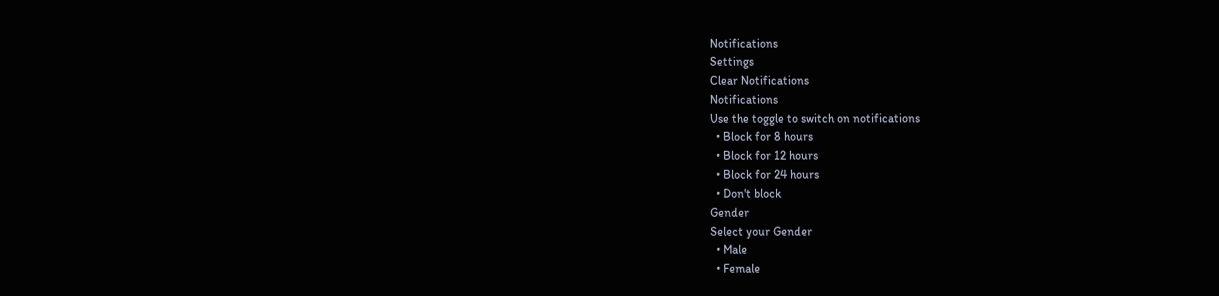Notifications
Settings
Clear Notifications
Notifications
Use the toggle to switch on notifications
  • Block for 8 hours
  • Block for 12 hours
  • Block for 24 hours
  • Don't block
Gender
Select your Gender
  • Male
  • Female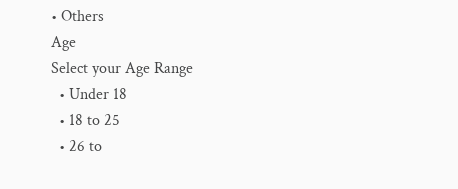• Others
Age
Select your Age Range
  • Under 18
  • 18 to 25
  • 26 to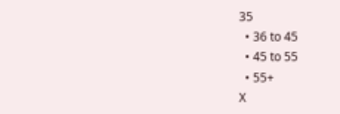35
  • 36 to 45
  • 45 to 55
  • 55+
X